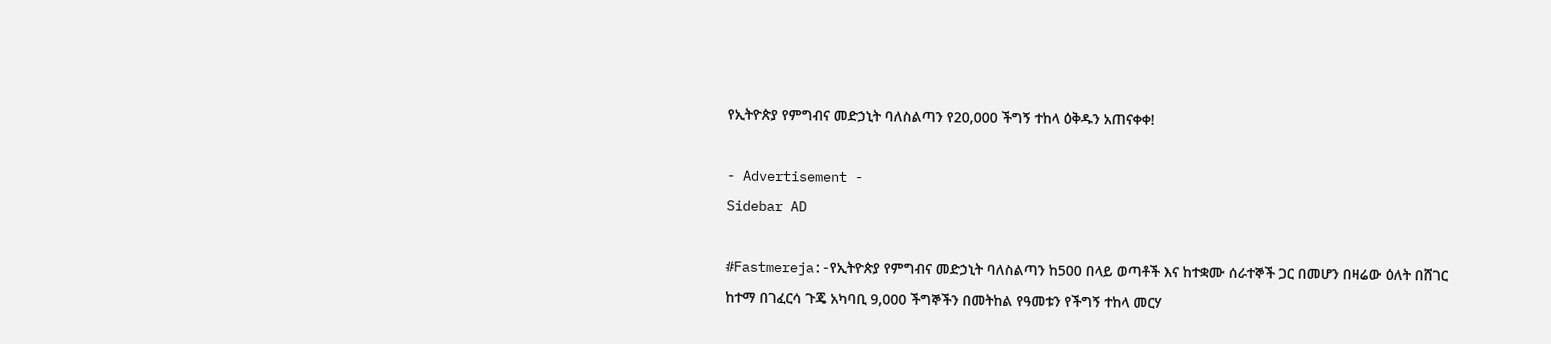የኢትዮጵያ የምግብና መድኃኒት ባለስልጣን የ20,000 ችግኝ ተከላ ዕቅዱን አጠናቀቀ!

- Advertisement -
Sidebar AD

#Fastmereja:-የኢትዮጵያ የምግብና መድኃኒት ባለስልጣን ከ500 በላይ ወጣቶች እና ከተቋሙ ሰራተኞች ጋር በመሆን በዛሬው ዕለት በሸገር ከተማ በገፈርሳ ጉጄ አካባቢ 9,000 ችግኞችን በመትከል የዓመቱን የችግኝ ተከላ መርሃ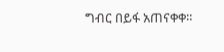ግብር በይፋ አጠናቀቀ።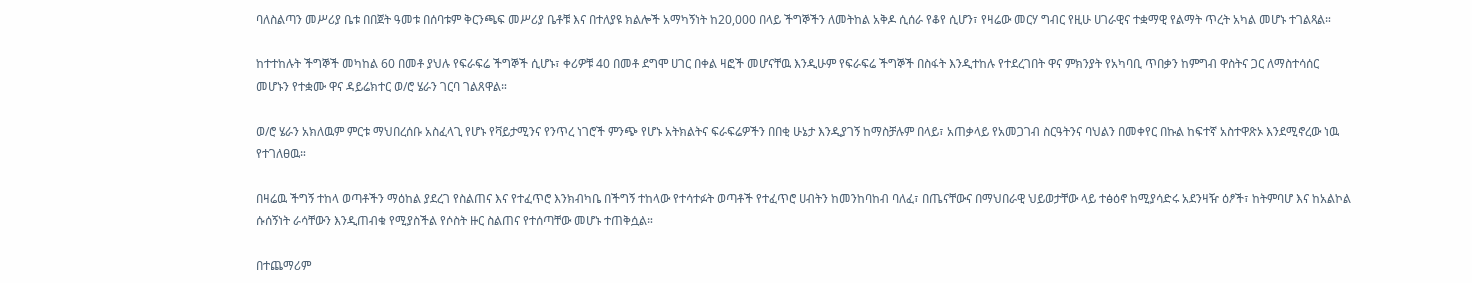ባለስልጣን መሥሪያ ቤቱ በበጀት ዓመቱ በሰባቱም ቅርንጫፍ መሥሪያ ቤቶቹ እና በተለያዩ ክልሎች አማካኝነት ከ20,000 በላይ ችግኞችን ለመትከል አቅዶ ሲሰራ የቆየ ሲሆን፣ የዛሬው መርሃ ግብር የዚሁ ሀገራዊና ተቋማዊ የልማት ጥረት አካል መሆኑ ተገልጻል።

ከተተከሉት ችግኞች መካከል 60 በመቶ ያህሉ የፍራፍሬ ችግኞች ሲሆኑ፣ ቀሪዎቹ 40 በመቶ ደግሞ ሀገር በቀል ዛፎች መሆናቸዉ እንዲሁም የፍራፍሬ ችግኞች በስፋት እንዲተከሉ የተደረገበት ዋና ምክንያት የአካባቢ ጥበቃን ከምግብ ዋስትና ጋር ለማስተሳሰር መሆኑን የተቋሙ ዋና ዳይሬክተር ወ/ሮ ሄራን ገርባ ገልጸዋል።

ወ/ሮ ሄራን አክለዉም ምርቱ ማህበረሰቡ አስፈላጊ የሆኑ የቫይታሚንና የንጥረ ነገሮች ምንጭ የሆኑ አትክልትና ፍራፍሬዎችን በበቂ ሁኔታ እንዲያገኝ ከማስቻሉም በላይ፣ አጠቃላይ የአመጋገብ ስርዓትንና ባህልን በመቀየር በኩል ከፍተኛ አስተዋጽኦ እንደሚኖረው ነዉ የተገለፀዉ።

በዛሬዉ ችግኝ ተከላ ወጣቶችን ማዕከል ያደረገ የስልጠና እና የተፈጥሮ እንክብካቤ በችግኝ ተከላው የተሳተፉት ወጣቶች የተፈጥሮ ሀብትን ከመንከባከብ ባለፈ፣ በጤናቸውና በማህበራዊ ህይወታቸው ላይ ተፅዕኖ ከሚያሳድሩ አደንዛዥ ዕፆች፣ ከትምባሆ እና ከአልኮል ሱሰኝነት ራሳቸውን እንዲጠብቁ የሚያስችል የሶስት ዙር ስልጠና የተሰጣቸው መሆኑ ተጠቅሷል።

በተጨማሪም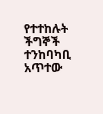የተተከሉት ችግኞች ተንከባካቢ አጥተው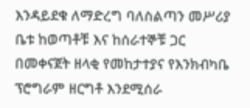እንዳይደቁ ለማድረግ ባለስልጣን መሥሪያ ቤቱ ከወጣቶቹ እና ከሰራተኞቹ ጋር በመቀናጀት ዘላቂ የመከታተያና የእንክብካቤ ፕሮግራም ዘርግቶ እንደሚሰራ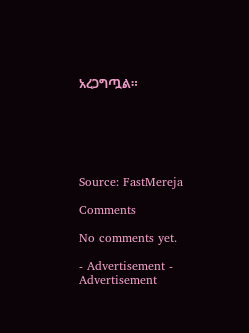አረጋግጧል።






Source: FastMereja

Comments

No comments yet.

- Advertisement -
Advertisement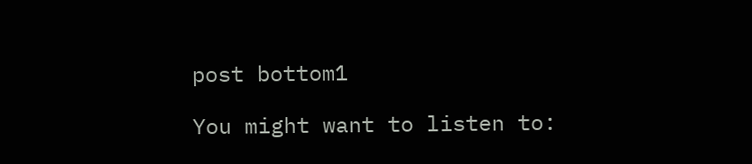post bottom1

You might want to listen to: